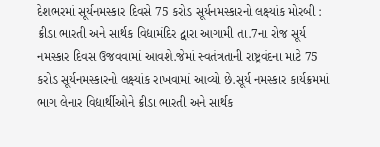દેશભરમાં સૂર્યનમસ્કાર દિવસે 75 કરોડ સૂર્યનમસ્કારનો લક્ષ્યાંક મોરબી : ક્રીડા ભારતી અને સાર્થક વિદ્યામંદિર દ્વારા આગામી તા.7ના રોજ સૂર્ય નમસ્કાર દિવસ ઉજવવામાં આવશે.જેમાં સ્વતંત્રતાની રાષ્ટ્રવંદના માટે 75 કરોડ સૂર્યનમસ્કારનો લક્ષ્યાંક રાખવામાં આવ્યો છે.સૂર્ય નમસ્કાર કાર્યક્રમમાં ભાગ લેનાર વિદ્યાર્થીઓને ક્રીડા ભારતી અને સાર્થક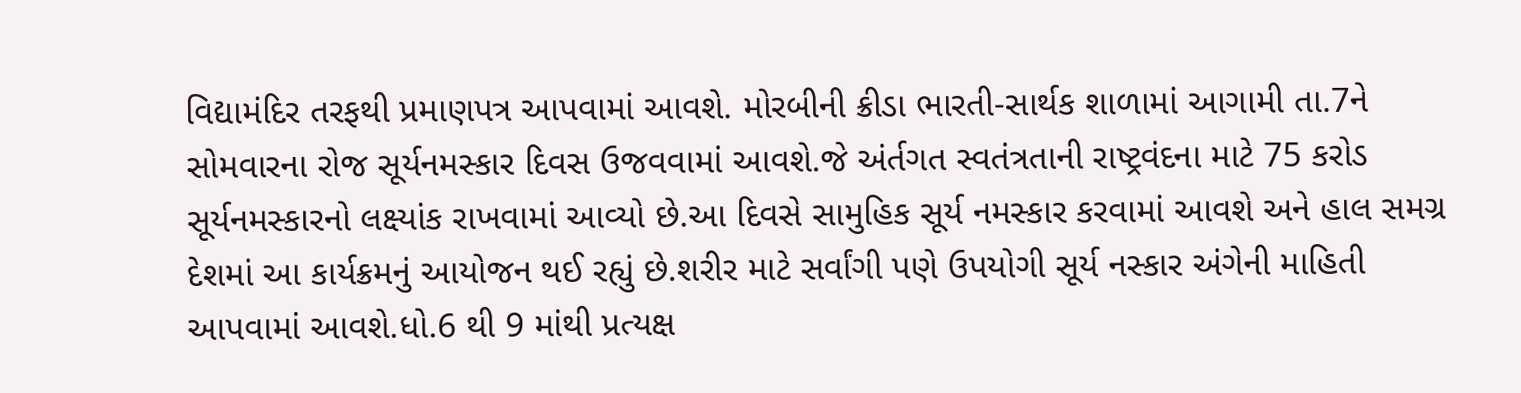વિદ્યામંદિર તરફથી પ્રમાણપત્ર આપવામાં આવશે. મોરબીની ક્રીડા ભારતી-સાર્થક શાળામાં આગામી તા.7ને સોમવારના રોજ સૂર્યનમસ્કાર દિવસ ઉજવવામાં આવશે.જે અંર્તગત સ્વતંત્રતાની રાષ્ટ્રવંદના માટે 75 કરોડ સૂર્યનમસ્કારનો લક્ષ્યાંક રાખવામાં આવ્યો છે.આ દિવસે સામુહિક સૂર્ય નમસ્કાર કરવામાં આવશે અને હાલ સમગ્ર દેશમાં આ કાર્યક્રમનું આયોજન થઈ રહ્યું છે.શરીર માટે સર્વાંગી પણે ઉપયોગી સૂર્ય નસ્કાર અંગેની માહિતી આપવામાં આવશે.ધો.6 થી 9 માંથી પ્રત્યક્ષ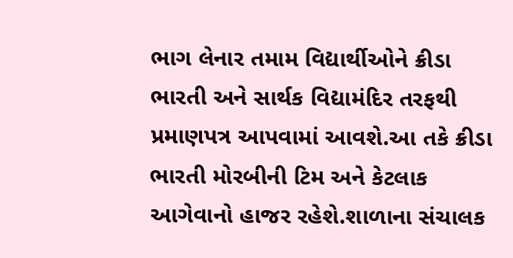ભાગ લેનાર તમામ વિદ્યાર્થીઓને ક્રીડા ભારતી અને સાર્થક વિદ્યામંદિર તરફથી પ્રમાણપત્ર આપવામાં આવશે.આ તકે ક્રીડા ભારતી મોરબીની ટિમ અને કેટલાક આગેવાનો હાજર રહેશે.શાળાના સંચાલક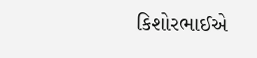કિશોરભાઈએ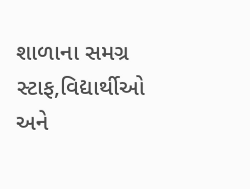શાળાના સમગ્ર સ્ટાફ,વિદ્યાર્થીઓ અને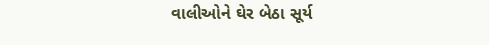વાલીઓને ઘેર બેઠા સૂર્ય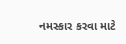નમસ્કાર કરવા માટે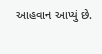આહવાન આપ્યું છે.